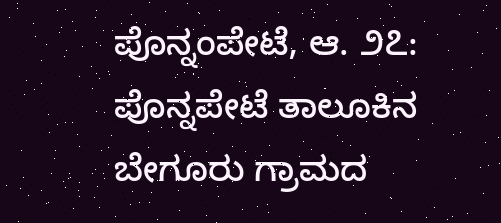ಪೊನ್ನಂಪೇಟೆ, ಆ. ೨೭: ಪೊನ್ನಪೇಟೆ ತಾಲೂಕಿನ ಬೇಗೂರು ಗ್ರಾಮದ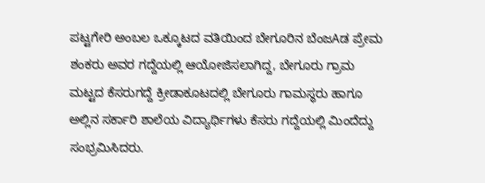ಪಟ್ಟಗೇರಿ ಅಂಬಲ ಒಕ್ಕೂಟದ ವತಿಯಿಂದ ಬೇಗೂರಿನ ಬೆಂಜAಡ ಪ್ರೇಮ ಶಂಕರು ಅವರ ಗದ್ದೆಯಲ್ಲಿ ಆಯೋಜಿಸಲಾಗಿದ್ದ, ಬೇಗೂರು ಗ್ರಾಮ ಮಟ್ಟದ ಕೆಸರುಗದ್ದೆ ಕ್ರೀಡಾಕೂಟದಲ್ಲಿ ಬೇಗೂರು ಗಾಮಸ್ಥರು ಹಾಗೂ ಅಲ್ಲಿನ ಸರ್ಕಾರಿ ಶಾಲೆಯ ವಿದ್ಯಾರ್ಥಿಗಳು ಕೆಸರು ಗದ್ದೆಯಲ್ಲಿ ಮಿಂದೆದ್ದು ಸಂಭ್ರಮಿಸಿದರು.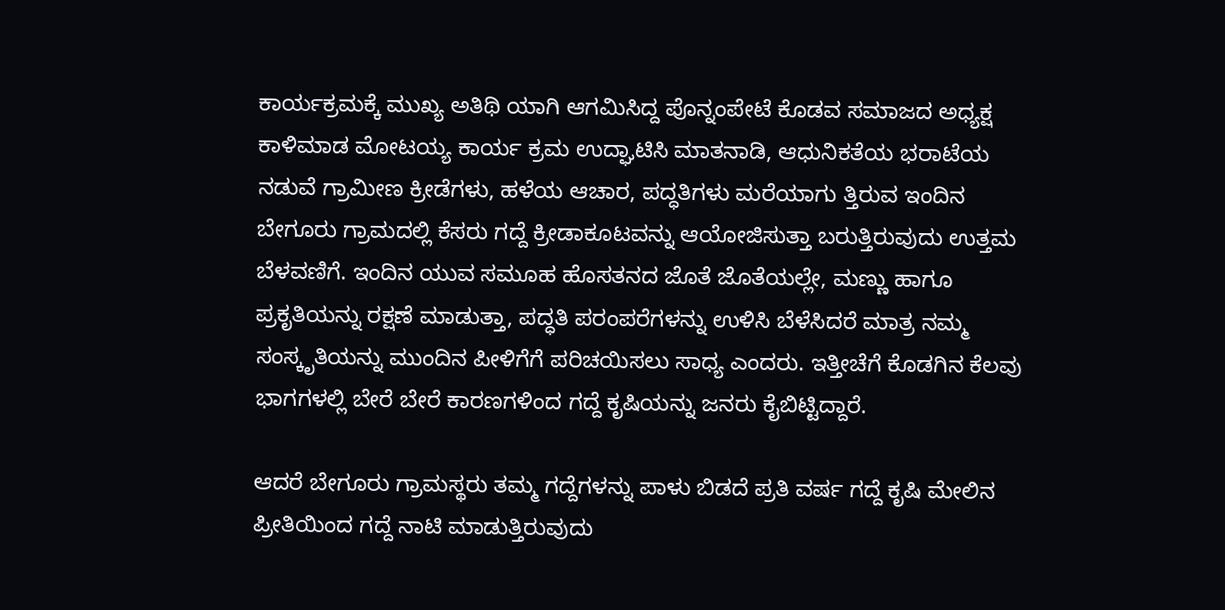ಕಾರ್ಯಕ್ರಮಕ್ಕೆ ಮುಖ್ಯ ಅತಿಥಿ ಯಾಗಿ ಆಗಮಿಸಿದ್ದ ಪೊನ್ನಂಪೇಟೆ ಕೊಡವ ಸಮಾಜದ ಅಧ್ಯಕ್ಷ ಕಾಳಿಮಾಡ ಮೋಟಯ್ಯ ಕಾರ್ಯ ಕ್ರಮ ಉದ್ಘಾಟಿಸಿ ಮಾತನಾಡಿ, ಆಧುನಿಕತೆಯ ಭರಾಟೆಯ ನಡುವೆ ಗ್ರಾಮೀಣ ಕ್ರೀಡೆಗಳು, ಹಳೆಯ ಆಚಾರ, ಪದ್ಧತಿಗಳು ಮರೆಯಾಗು ತ್ತಿರುವ ಇಂದಿನ ಬೇಗೂರು ಗ್ರಾಮದಲ್ಲಿ ಕೆಸರು ಗದ್ದೆ ಕ್ರೀಡಾಕೂಟವನ್ನು ಆಯೋಜಿಸುತ್ತಾ ಬರುತ್ತಿರುವುದು ಉತ್ತಮ ಬೆಳವಣಿಗೆ. ಇಂದಿನ ಯುವ ಸಮೂಹ ಹೊಸತನದ ಜೊತೆ ಜೊತೆಯಲ್ಲೇ, ಮಣ್ಣು ಹಾಗೂ ಪ್ರಕೃತಿಯನ್ನು ರಕ್ಷಣೆ ಮಾಡುತ್ತಾ, ಪದ್ಧತಿ ಪರಂಪರೆಗಳನ್ನು ಉಳಿಸಿ ಬೆಳೆಸಿದರೆ ಮಾತ್ರ ನಮ್ಮ ಸಂಸ್ಕೃತಿಯನ್ನು ಮುಂದಿನ ಪೀಳಿಗೆಗೆ ಪರಿಚಯಿಸಲು ಸಾಧ್ಯ ಎಂದರು. ಇತ್ತೀಚೆಗೆ ಕೊಡಗಿನ ಕೆಲವು ಭಾಗಗಳಲ್ಲಿ ಬೇರೆ ಬೇರೆ ಕಾರಣಗಳಿಂದ ಗದ್ದೆ ಕೃಷಿಯನ್ನು ಜನರು ಕೈಬಿಟ್ಟಿದ್ದಾರೆ.

ಆದರೆ ಬೇಗೂರು ಗ್ರಾಮಸ್ಥರು ತಮ್ಮ ಗದ್ದೆಗಳನ್ನು ಪಾಳು ಬಿಡದೆ ಪ್ರತಿ ವರ್ಷ ಗದ್ದೆ ಕೃಷಿ ಮೇಲಿನ ಪ್ರೀತಿಯಿಂದ ಗದ್ದೆ ನಾಟಿ ಮಾಡುತ್ತಿರುವುದು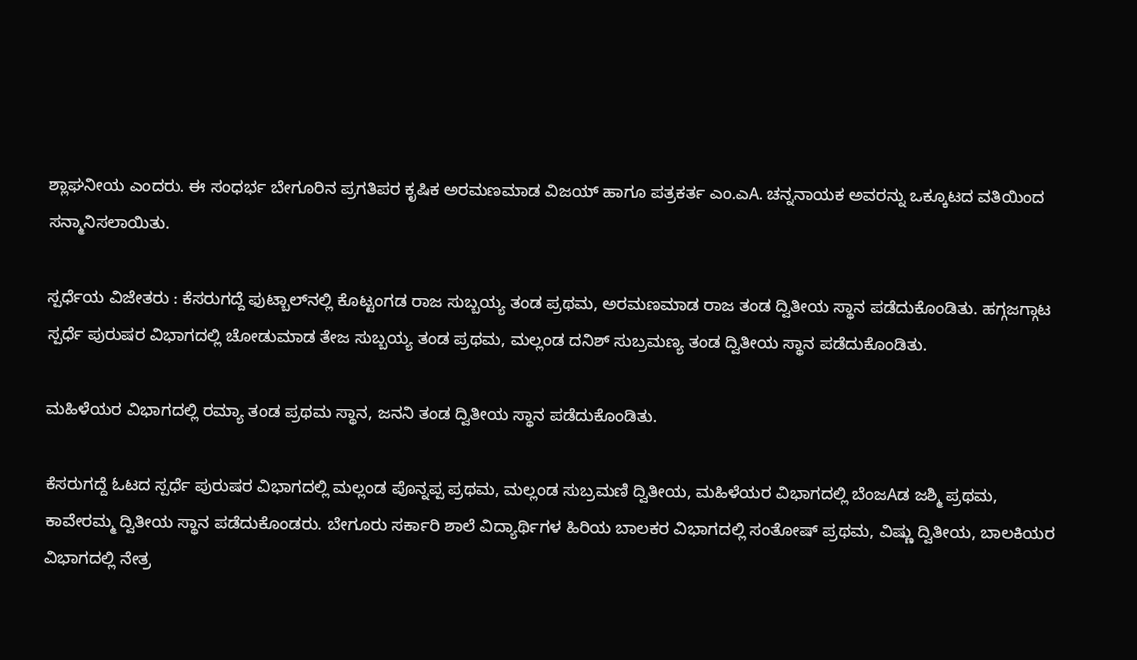ಶ್ಲಾಘನೀಯ ಎಂದರು. ಈ ಸಂಧರ್ಭ ಬೇಗೂರಿನ ಪ್ರಗತಿಪರ ಕೃಷಿಕ ಅರಮಣಮಾಡ ವಿಜಯ್ ಹಾಗೂ ಪತ್ರಕರ್ತ ಎಂ.ಎA. ಚನ್ನನಾಯಕ ಅವರನ್ನು ಒಕ್ಕೂಟದ ವತಿಯಿಂದ ಸನ್ಮಾನಿಸಲಾಯಿತು.

ಸ್ಪರ್ಧೆಯ ವಿಜೇತರು : ಕೆಸರುಗದ್ದೆ ಫುಟ್ಬಾಲ್‌ನಲ್ಲಿ ಕೊಟ್ಟಂಗಡ ರಾಜ ಸುಬ್ಬಯ್ಯ ತಂಡ ಪ್ರಥಮ, ಅರಮಣಮಾಡ ರಾಜ ತಂಡ ದ್ವಿತೀಯ ಸ್ಥಾನ ಪಡೆದುಕೊಂಡಿತು. ಹಗ್ಗಜಗ್ಗಾಟ ಸ್ಪರ್ಧೆ ಪುರುಷರ ವಿಭಾಗದಲ್ಲಿ ಚೋಡುಮಾಡ ತೇಜ ಸುಬ್ಬಯ್ಯ ತಂಡ ಪ್ರಥಮ, ಮಲ್ಲಂಡ ದನಿಶ್ ಸುಬ್ರಮಣ್ಯ ತಂಡ ದ್ವಿತೀಯ ಸ್ಥಾನ ಪಡೆದುಕೊಂಡಿತು.

ಮಹಿಳೆಯರ ವಿಭಾಗದಲ್ಲಿ ರಮ್ಯಾ ತಂಡ ಪ್ರಥಮ ಸ್ಥಾನ, ಜನನಿ ತಂಡ ದ್ವಿತೀಯ ಸ್ಥಾನ ಪಡೆದುಕೊಂಡಿತು.

ಕೆಸರುಗದ್ದೆ ಓಟದ ಸ್ಪರ್ಧೆ ಪುರುಷರ ವಿಭಾಗದಲ್ಲಿ ಮಲ್ಲಂಡ ಪೊನ್ನಪ್ಪ ಪ್ರಥಮ, ಮಲ್ಲಂಡ ಸುಬ್ರಮಣಿ ದ್ವಿತೀಯ, ಮಹಿಳೆಯರ ವಿಭಾಗದಲ್ಲಿ ಬೆಂಜAಡ ಜಶ್ಮಿ ಪ್ರಥಮ, ಕಾವೇರಮ್ಮ ದ್ವಿತೀಯ ಸ್ಥಾನ ಪಡೆದುಕೊಂಡರು. ಬೇಗೂರು ಸರ್ಕಾರಿ ಶಾಲೆ ವಿದ್ಯಾರ್ಥಿಗಳ ಹಿರಿಯ ಬಾಲಕರ ವಿಭಾಗದಲ್ಲಿ ಸಂತೋಷ್ ಪ್ರಥಮ, ವಿಷ್ಣು ದ್ವಿತೀಯ, ಬಾಲಕಿಯರ ವಿಭಾಗದಲ್ಲಿ ನೇತ್ರ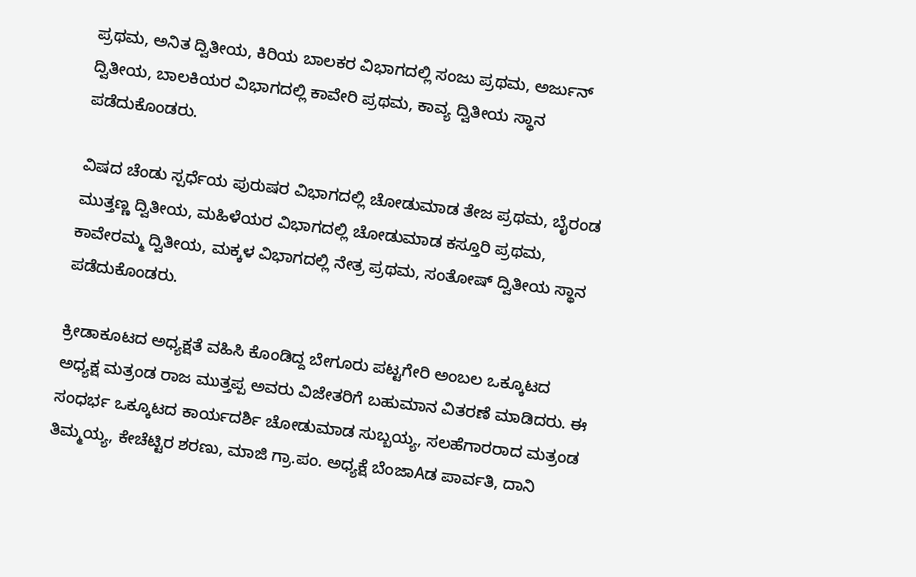ಪ್ರಥಮ, ಅನಿತ ದ್ವಿತೀಯ, ಕಿರಿಯ ಬಾಲಕರ ವಿಭಾಗದಲ್ಲಿ ಸಂಜು ಪ್ರಥಮ, ಅರ್ಜುನ್ ದ್ವಿತೀಯ, ಬಾಲಕಿಯರ ವಿಭಾಗದಲ್ಲಿ ಕಾವೇರಿ ಪ್ರಥಮ, ಕಾವ್ಯ ದ್ವಿತೀಯ ಸ್ಥಾನ ಪಡೆದುಕೊಂಡರು.

ವಿಷದ ಚೆಂಡು ಸ್ಪರ್ಧೆಯ ಪುರುಷರ ವಿಭಾಗದಲ್ಲಿ ಚೋಡುಮಾಡ ತೇಜ ಪ್ರಥಮ, ಬೈರಂಡ ಮುತ್ತಣ್ಣ ದ್ವಿತೀಯ, ಮಹಿಳೆಯರ ವಿಭಾಗದಲ್ಲಿ ಚೋಡುಮಾಡ ಕಸ್ತೂರಿ ಪ್ರಥಮ, ಕಾವೇರಮ್ಮ ದ್ವಿತೀಯ, ಮಕ್ಕಳ ವಿಭಾಗದಲ್ಲಿ ನೇತ್ರ ಪ್ರಥಮ, ಸಂತೋಷ್ ದ್ವಿತೀಯ ಸ್ಥಾನ ಪಡೆದುಕೊಂಡರು.

ಕ್ರೀಡಾಕೂಟದ ಅಧ್ಯಕ್ಷತೆ ವಹಿಸಿ ಕೊಂಡಿದ್ದ ಬೇಗೂರು ಪಟ್ಟಗೇರಿ ಅಂಬಲ ಒಕ್ಕೂಟದ ಅಧ್ಯಕ್ಷ ಮತ್ರಂಡ ರಾಜ ಮುತ್ತಪ್ಪ ಅವರು ವಿಜೇತರಿಗೆ ಬಹುಮಾನ ವಿತರಣೆ ಮಾಡಿದರು. ಈ ಸಂಧರ್ಭ ಒಕ್ಕೂಟದ ಕಾರ್ಯದರ್ಶಿ ಚೋಡುಮಾಡ ಸುಬ್ಬಯ್ಯ, ಸಲಹೆಗಾರರಾದ ಮತ್ರಂಡ ತಿಮ್ಮಯ್ಯ, ಕೇಚೆಟ್ಟಿರ ಶರಣು, ಮಾಜಿ ಗ್ರಾ.ಪಂ. ಅಧ್ಯಕ್ಷೆ ಬೆಂಜಾAಡ ಪಾರ್ವತಿ, ದಾನಿ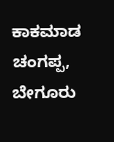ಕಾಕಮಾಡ ಚಂಗಪ್ಪ, ಬೇಗೂರು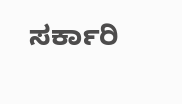ಸರ್ಕಾರಿ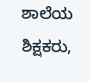ಶಾಲೆಯ ಶಿಕ್ಷಕರು,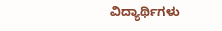ವಿದ್ಯಾರ್ಥಿಗಳು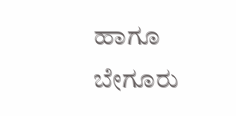ಹಾಗೂ ಬೇಗೂರು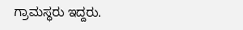ಗ್ರಾಮಸ್ಥರು ಇದ್ದರು.